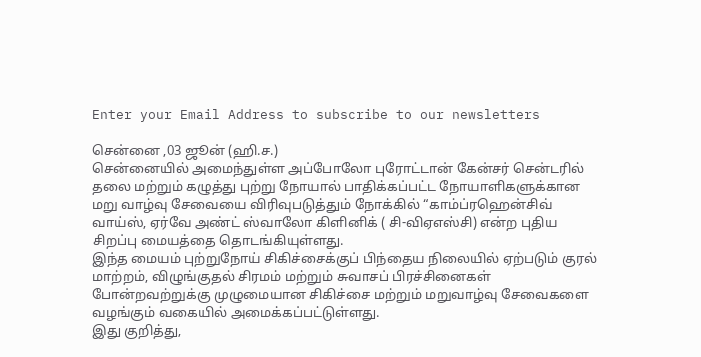Enter your Email Address to subscribe to our newsletters

சென்னை ,03 ஜூன் (ஹி.ச.)
சென்னையில் அமைந்துள்ள அப்போலோ புரோட்டான் கேன்சர் சென்டரில் தலை மற்றும் கழுத்து புற்று நோயால் பாதிக்கப்பட்ட நோயாளிகளுக்கான மறு வாழ்வு சேவையை விரிவுபடுத்தும் நோக்கில் “காம்ப்ரஹென்சிவ் வாய்ஸ், ஏர்வே அண்ட் ஸ்வாலோ கிளினிக் ( சி-விஏஎஸ்சி) என்ற புதிய சிறப்பு மையத்தை தொடங்கியுள்ளது.
இந்த மையம் புற்றுநோய் சிகிச்சைக்குப் பிந்தைய நிலையில் ஏற்படும் குரல் மாற்றம், விழுங்குதல் சிரமம் மற்றும் சுவாசப் பிரச்சினைகள் போன்றவற்றுக்கு முழுமையான சிகிச்சை மற்றும் மறுவாழ்வு சேவைகளை வழங்கும் வகையில் அமைக்கப்பட்டுள்ளது.
இது குறித்து,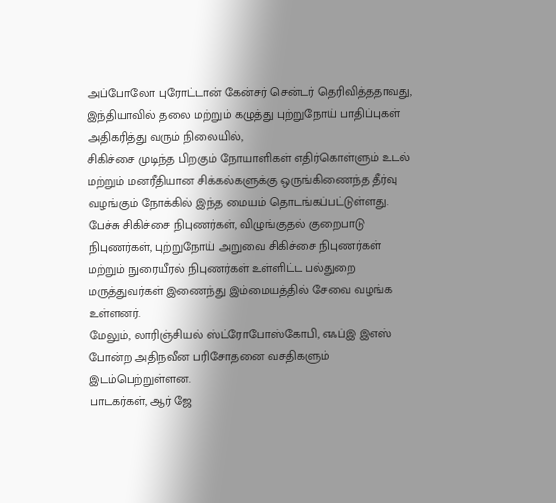அப்போலோ புரோட்டான் கேன்சர் சென்டர் தெரிவித்ததாவது,
இந்தியாவில் தலை மற்றும் கழுத்து புற்றுநோய் பாதிப்புகள் அதிகரித்து வரும் நிலையில்,
சிகிச்சை முடிந்த பிறகும் நோயாளிகள் எதிர்கொள்ளும் உடல் மற்றும் மனரீதியான சிக்கல்களுக்கு ஒருங்கிணைந்த தீர்வு வழங்கும் நோக்கில் இந்த மையம் தொடங்கப்பட்டுள்ளது.
பேச்சு சிகிச்சை நிபுணர்கள், விழுங்குதல் குறைபாடு நிபுணர்கள், புற்றுநோய் அறுவை சிகிச்சை நிபுணர்கள் மற்றும் நுரையீரல் நிபுணர்கள் உள்ளிட்ட பல்துறை மருத்துவர்கள் இணைந்து இம்மையத்தில் சேவை வழங்க உள்ளனர்.
மேலும், லாரிஞ்சியல் ஸ்ட்ரோபோஸ்கோபி, எஃப்இ இஎஸ் போன்ற அதிநவீன பரிசோதனை வசதிகளும் இடம்பெற்றுள்ளன.
பாடகர்கள், ஆர் ஜே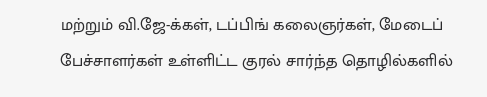மற்றும் வி.ஜே-க்கள், டப்பிங் கலைஞர்கள், மேடைப் பேச்சாளர்கள் உள்ளிட்ட குரல் சார்ந்த தொழில்களில்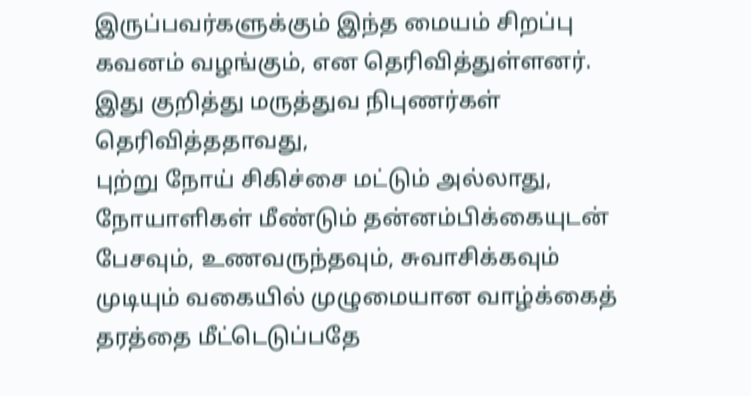இருப்பவர்களுக்கும் இந்த மையம் சிறப்பு கவனம் வழங்கும், என தெரிவித்துள்ளனர்.
இது குறித்து மருத்துவ நிபுணர்கள் தெரிவித்ததாவது,
புற்று நோய் சிகிச்சை மட்டும் அல்லாது, நோயாளிகள் மீண்டும் தன்னம்பிக்கையுடன் பேசவும், உணவருந்தவும், சுவாசிக்கவும் முடியும் வகையில் முழுமையான வாழ்க்கைத் தரத்தை மீட்டெடுப்பதே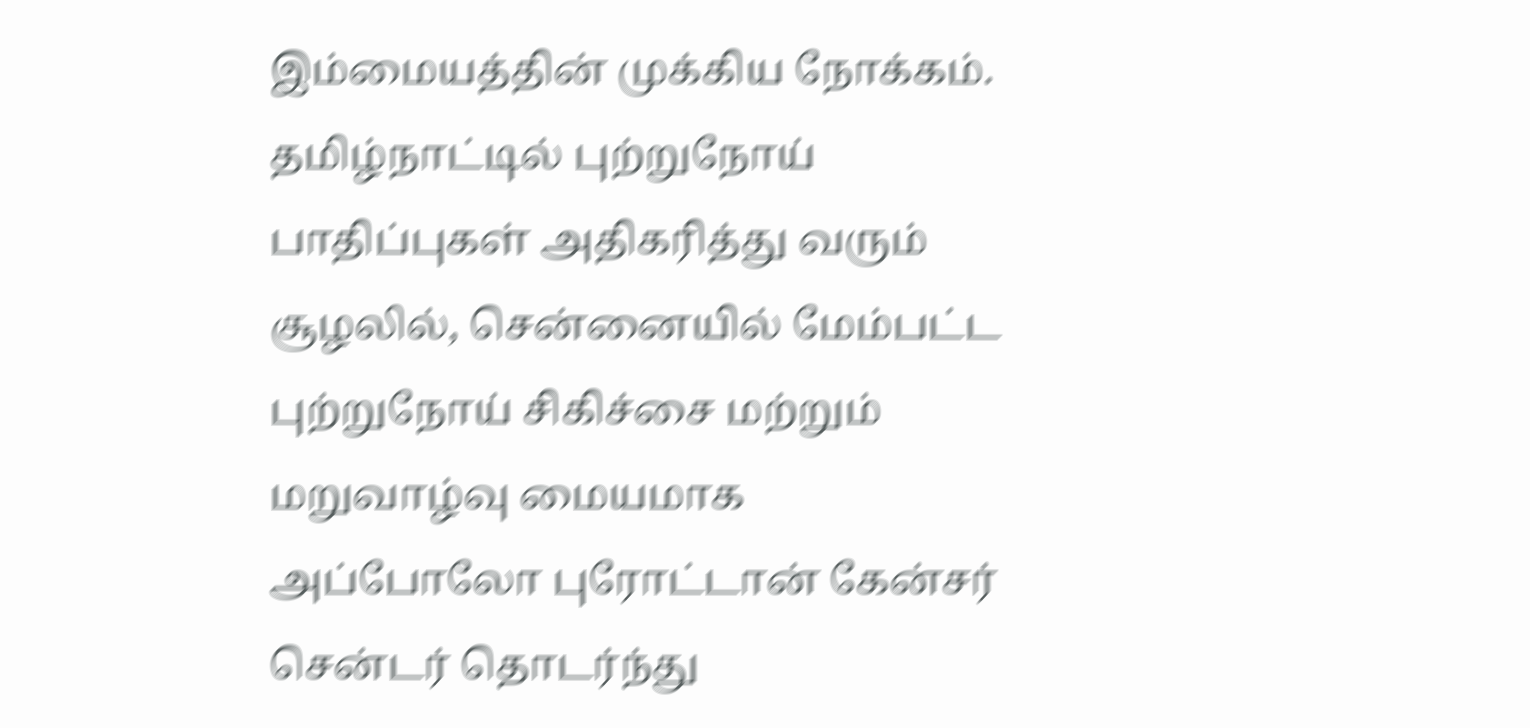இம்மையத்தின் முக்கிய நோக்கம்.
தமிழ்நாட்டில் புற்றுநோய் பாதிப்புகள் அதிகரித்து வரும் சூழலில், சென்னையில் மேம்பட்ட புற்றுநோய் சிகிச்சை மற்றும் மறுவாழ்வு மையமாக அப்போலோ புரோட்டான் கேன்சர் சென்டர் தொடர்ந்து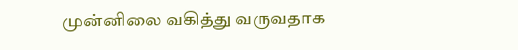முன்னிலை வகித்து வருவதாக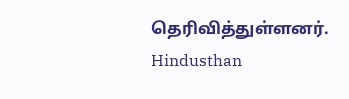தெரிவித்துள்ளனர்.
Hindusthan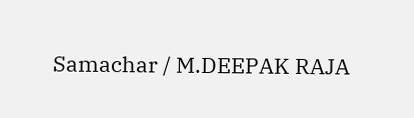Samachar / M.DEEPAK RAJA